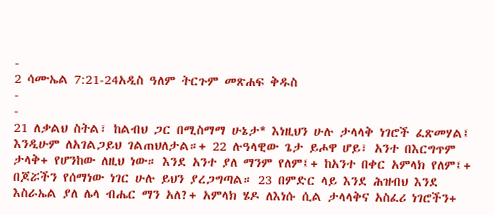-
2 ሳሙኤል 7:21-24አዲስ ዓለም ትርጉም መጽሐፍ ቅዱስ
-
-
21 ለቃልህ ስትል፣ ከልብህ ጋር በሚስማማ ሁኔታ* እነዚህን ሁሉ ታላላቅ ነገሮች ፈጽመሃል፤ እንዲሁም ለአገልጋይህ ገልጠህለታል።+ 22 ሉዓላዊው ጌታ ይሖዋ ሆይ፣ አንተ በእርግጥም ታላቅ+ የሆንከው ለዚህ ነው። እንደ አንተ ያለ ማንም የለም፤+ ከአንተ በቀር አምላክ የለም፤+ በጆሯችን የሰማነው ነገር ሁሉ ይህን ያረጋግጣል። 23 በምድር ላይ እንደ ሕዝብህ እንደ እስራኤል ያለ ሌላ ብሔር ማን አለ?+ አምላክ ሄዶ ለእነሱ ሲል ታላላቅና አስፈሪ ነገሮችን+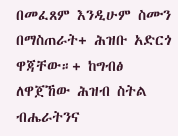በመፈጸም እንዲሁም ስሙን በማስጠራት+ ሕዝቡ አድርጎ ዋጃቸው።+ ከግብፅ ለዋጀኸው ሕዝብ ስትል ብሔራትንና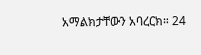አማልክታቸውን አባረርክ። 24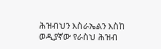ሕዝብህን እስራኤልን እስከ ወዲያኛው የራስህ ሕዝብ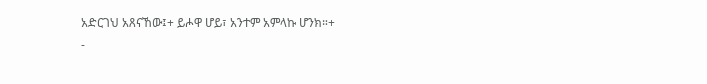አድርገህ አጸናኸው፤+ ይሖዋ ሆይ፣ አንተም አምላኩ ሆንክ።+
-